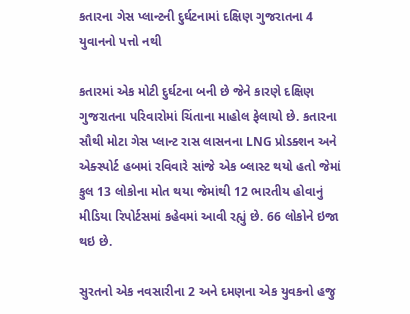કતારના ગેસ પ્લાન્ટની દુર્ઘટનામાં દક્ષિણ ગુજરાતના 4 યુવાનનો પત્તો નથી

કતારમાં એક મોટી દુર્ઘટના બની છે જેને કારણે દક્ષિણ ગુજરાતના પરિવારોમાં ચિંતાના માહોલ ફેલાયો છે. કતારના સૌથી મોટા ગેસ પ્લાન્ટ રાસ લાસનના LNG પ્રોડક્શન અને એક્સ્પોર્ટ હબમાં રવિવારે સાંજે એક બ્લાસ્ટ થયો હતો જેમાં કુલ 13 લોકોના મોત થયા જેમાંથી 12 ભારતીય હોવાનું મીડિયા રિપોર્ટસમાં કહેવમાં આવી રહ્યું છે. 66 લોકોને ઇજા થઇ છે.

સુરતનો એક નવસારીના 2 અને દમણના એક યુવકનો હજુ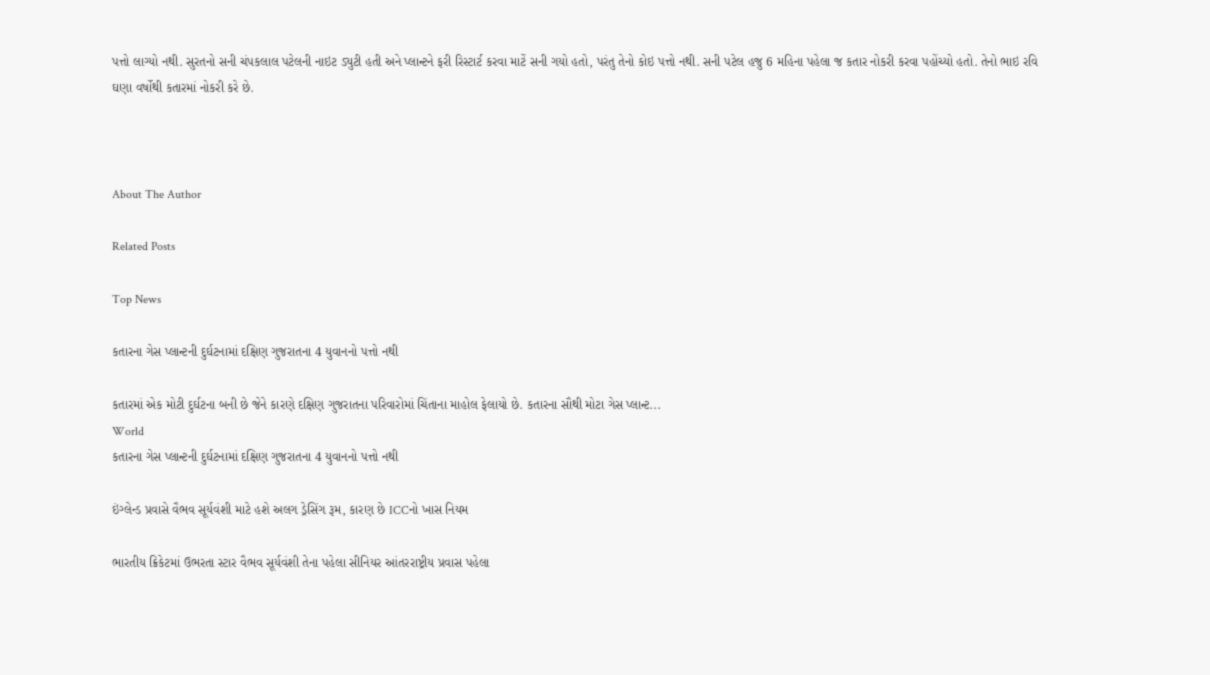પત્તો લાગ્યો નથી. સુરતનો સની ચંપકલાલ પટેલની નાઇટ ડ્યુટી હતી અને પ્લાન્ટને ફરી રિસ્ટાર્ટ કરવા માટેં સની ગયો હતો, પરંતુ તેનો કોઇ પત્તો નથી. સની પટેલ હજુ 6 મહિના પહેલા જ કતાર નોકરી કરવા પહોંચ્યો હતો. તેનો ભાઇ રવિ ઘણા વર્ષોથી કતારમાં નોકરી કરે છે.



About The Author

Related Posts

Top News

કતારના ગેસ પ્લાન્ટની દુર્ઘટનામાં દક્ષિણ ગુજરાતના 4 યુવાનનો પત્તો નથી

કતારમાં એક મોટી દુર્ઘટના બની છે જેને કારણે દક્ષિણ ગુજરાતના પરિવારોમાં ચિંતાના માહોલ ફેલાયો છે. કતારના સૌથી મોટા ગેસ પ્લાન્ટ...
World
કતારના ગેસ પ્લાન્ટની દુર્ઘટનામાં દક્ષિણ ગુજરાતના 4 યુવાનનો પત્તો નથી

ઇંગ્લેન્ડ પ્રવાસે વૈભવ સૂર્યવંશી માટે હશે અલગ ડ્રેસિંગ રૂમ, કારણ છે ICCનો ખાસ નિયમ

ભારતીય ક્રિકેટમાં ઉભરતા સ્ટાર વૈભવ સૂર્યવંશી તેના પહેલા સીનિયર આંતરરાષ્ટ્રીય પ્રવાસ પહેલા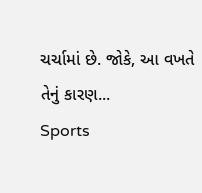ચર્ચામાં છે. જોકે, આ વખતે તેનું કારણ...
Sports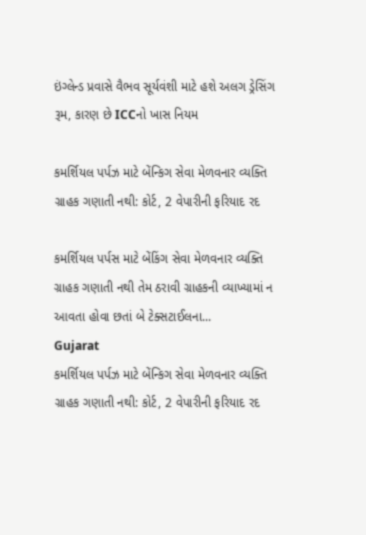ઇંગ્લેન્ડ પ્રવાસે વૈભવ સૂર્યવંશી માટે હશે અલગ ડ્રેસિંગ રૂમ, કારણ છે ICCનો ખાસ નિયમ

કમર્શિયલ પર્પઝ માટે બેંન્કિગ સેવા મેળવનાર વ્યક્તિ ગ્રાહક ગણાતી નથી: કોર્ટ, 2 વેપારીની ફરિયાદ રદ

કમર્શિયલ પર્પસ માટે બેંકિંગ સેવા મેળવનાર વ્યક્તિ ગ્રાહક ગણાતી નથી તેમ ઠરાવી ગ્રાહકની વ્યાખ્યામાં ન આવતા હોવા છતાં બે ટેક્સટાઈલના...
Gujarat
કમર્શિયલ પર્પઝ માટે બેંન્કિગ સેવા મેળવનાર વ્યક્તિ ગ્રાહક ગણાતી નથી: કોર્ટ, 2 વેપારીની ફરિયાદ રદ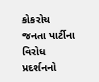કોકરોચ જનતા પાર્ટીના વિરોધ પ્રદર્શનનો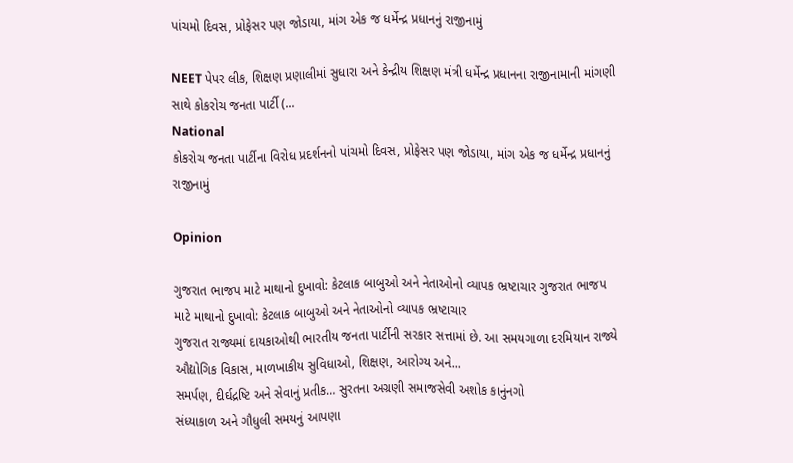પાંચમો દિવસ, પ્રોફેસર પણ જોડાયા, માંગ એક જ ધર્મેન્દ્ર પ્રધાનનું રાજીનામું

NEET પેપર લીક, શિક્ષણ પ્રણાલીમાં સુધારા અને કેન્દ્રીય શિક્ષણ મંત્રી ધર્મેન્દ્ર પ્રધાનના રાજીનામાની માંગણી સાથે કોકરોચ જનતા પાર્ટી (...
National
કોકરોચ જનતા પાર્ટીના વિરોધ પ્રદર્શનનો પાંચમો દિવસ, પ્રોફેસર પણ જોડાયા, માંગ એક જ ધર્મેન્દ્ર પ્રધાનનું રાજીનામું

Opinion

ગુજરાત ભાજપ માટે માથાનો દુખાવો: કેટલાક બાબુઓ અને નેતાઓનો વ્યાપક ભ્રષ્ટાચાર ગુજરાત ભાજપ માટે માથાનો દુખાવો: કેટલાક બાબુઓ અને નેતાઓનો વ્યાપક ભ્રષ્ટાચાર
ગુજરાત રાજ્યમાં દાયકાઓથી ભારતીય જનતા પાર્ટીની સરકાર સત્તામાં છે. આ સમયગાળા દરમિયાન રાજ્યે ઔદ્યોગિક વિકાસ, માળખાકીય સુવિધાઓ, શિક્ષણ, આરોગ્ય અને...
સમર્પણ, દીર્ઘદ્રષ્ટિ અને સેવાનું પ્રતીક… સુરતના અગ્રણી સમાજસેવી અશોક કાનુંનગો
સંધ્યાકાળ અને ગૌધુલી સમયનું આપણા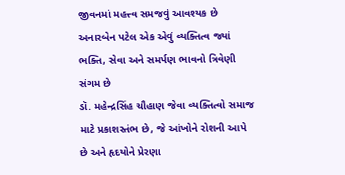જીવનમાં મહત્ત્વ સમજવું આવશ્યક છે
અનારબેન પટેલ એક એવું વ્યક્તિત્વ જ્યાં ભક્તિ, સેવા અને સમર્પણ ભાવનો ત્રિવેણી સંગમ છે
ડૉ. મહેન્દ્રસિંહ ચૌહાણ જેવા વ્યક્તિત્વો સમાજ માટે પ્રકાશસ્તંભ છે, જે આંખોને રોશની આપે છે અને હૃદયોને પ્રેરણા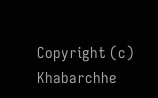Copyright (c) Khabarchhe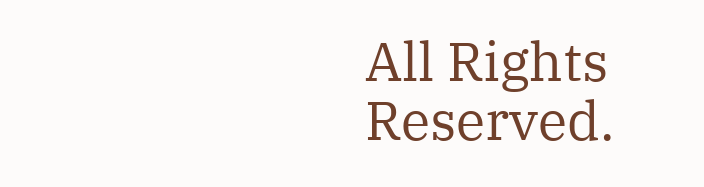All Rights Reserved.